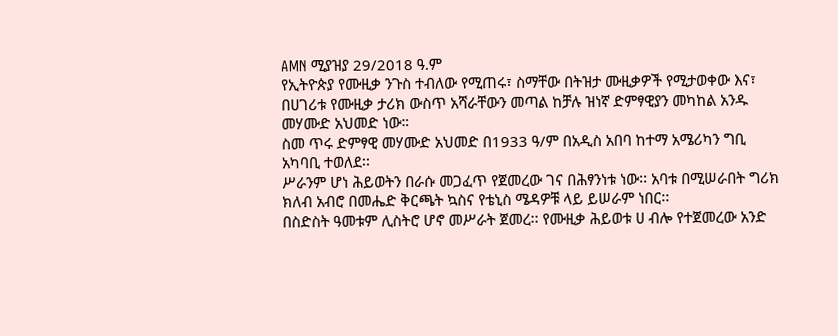AMN ሚያዝያ 29/2018 ዓ.ም
የኢትዮጵያ የሙዚቃ ንጉስ ተብለው የሚጠሩ፣ ስማቸው በትዝታ ሙዚቃዎች የሚታወቀው እና፣ በሀገሪቱ የሙዚቃ ታሪክ ውስጥ አሻራቸውን መጣል ከቻሉ ዝነኛ ድምፃዊያን መካከል አንዱ መሃሙድ አህመድ ነው።
ስመ ጥሩ ድምፃዊ መሃሙድ አህመድ በ1933 ዓ/ም በአዲስ አበባ ከተማ አሜሪካን ግቢ አካባቢ ተወለደ፡፡
ሥራንም ሆነ ሕይወትን በራሱ መጋፈጥ የጀመረው ገና በሕፃንነቱ ነው፡፡ አባቱ በሚሠራበት ግሪክ ክለብ አብሮ በመሔድ ቅርጫት ኳስና የቴኒስ ሜዳዎቹ ላይ ይሠራም ነበር፡፡
በስድስት ዓመቱም ሊስትሮ ሆኖ መሥራት ጀመረ፡፡ የሙዚቃ ሕይወቱ ሀ ብሎ የተጀመረው አንድ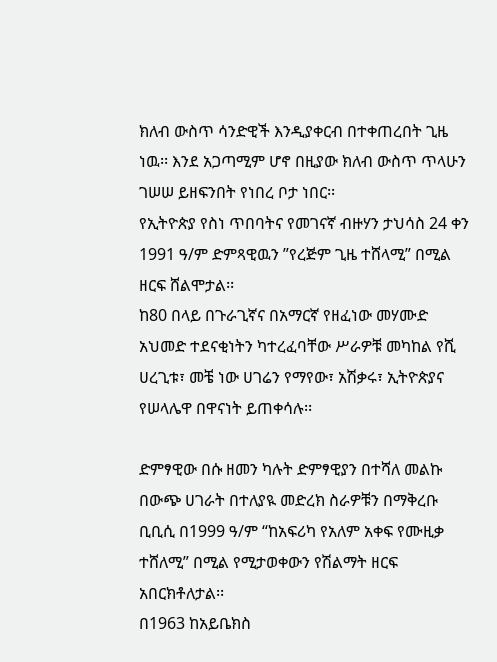ክለብ ውስጥ ሳንድዊች እንዲያቀርብ በተቀጠረበት ጊዜ ነዉ፡፡ እንደ አጋጣሚም ሆኖ በዚያው ክለብ ውስጥ ጥላሁን ገሠሠ ይዘፍንበት የነበረ ቦታ ነበር፡፡
የኢትዮጵያ የስነ ጥበባትና የመገናኛ ብዙሃን ታህሳስ 24 ቀን 1991 ዓ/ም ድምጻዊዉን ”የረጅም ጊዜ ተሸላሚ” በሚል ዘርፍ ሸልሞታል፡፡
ከ80 በላይ በጉራጊኛና በአማርኛ የዘፈነው መሃሙድ አህመድ ተደናቂነትን ካተረፈባቸው ሥራዎቹ መካከል የሺ ሀረጊቱ፣ መቼ ነው ሀገሬን የማየው፣ አሽቃሩ፣ ኢትዮጵያና የሠላሌዋ በዋናነት ይጠቀሳሉ፡፡

ድምፃዊው በሱ ዘመን ካሉት ድምፃዊያን በተሻለ መልኩ በውጭ ሀገራት በተለያዪ መድረክ ስራዎቹን በማቅረቡ ቢቢሲ በ1999 ዓ/ም “ከአፍሪካ የአለም አቀፍ የሙዚቃ ተሸለሚ” በሚል የሚታወቀውን የሽልማት ዘርፍ አበርክቶለታል፡፡
በ1963 ከአይቤክስ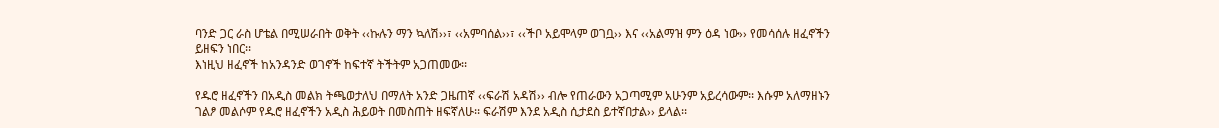ባንድ ጋር ራስ ሆቴል በሚሠራበት ወቅት ‹‹ኩሉን ማን ኳለሽ››፣ ‹‹አምባሰል››፣ ‹‹ችቦ አይሞላም ወገቧ›› እና ‹‹አልማዝ ምን ዕዳ ነው›› የመሳሰሉ ዘፈኖችን ይዘፍን ነበር፡፡
እነዚህ ዘፈኖች ከአንዳንድ ወገኖች ከፍተኛ ትችትም አጋጠመው፡፡

የዱሮ ዘፈኖችን በአዲስ መልክ ትጫወታለህ በማለት አንድ ጋዜጠኛ ‹‹ፍራሽ አዳሽ›› ብሎ የጠራውን አጋጣሚም አሁንም አይረሳውም፡፡ እሱም አለማዘኑን ገልፆ መልሶም የዱሮ ዘፈኖችን አዲስ ሕይወት በመስጠት ዘፍኛለሁ፡፡ ፍራሽም እንደ አዲስ ሲታደስ ይተኛበታል›› ይላል፡፡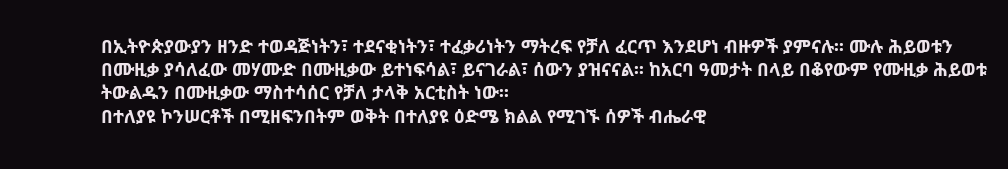በኢትዮጵያውያን ዘንድ ተወዳጅነትን፣ ተደናቂነትን፣ ተፈቃሪነትን ማትረፍ የቻለ ፈርጥ እንደሆነ ብዙዎች ያምናሉ፡፡ ሙሉ ሕይወቱን በሙዚቃ ያሳለፈው መሃሙድ በሙዚቃው ይተነፍሳል፣ ይናገራል፣ ሰውን ያዝናናል፡፡ ከአርባ ዓመታት በላይ በቆየውም የሙዚቃ ሕይወቱ ትውልዱን በሙዚቃው ማስተሳሰር የቻለ ታላቅ አርቲስት ነው፡፡
በተለያዩ ኮንሠርቶች በሚዘፍንበትም ወቅት በተለያዩ ዕድሜ ክልል የሚገኙ ሰዎች ብሔራዊ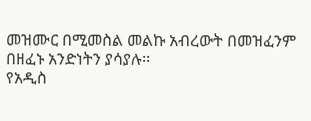መዝሙር በሚመስል መልኩ አብረውት በመዝፈንም በዘፈኑ አንድነትን ያሳያሉ፡፡
የአዲስ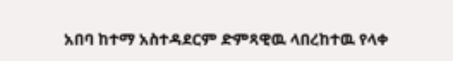አበባ ከተማ አስተዳደርም ድምጻዊዉ ላበረከተዉ የላቀ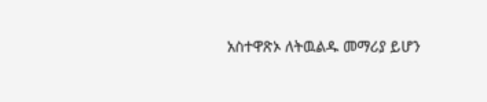አስተዋጽኦ ለትዉልዱ መማሪያ ይሆን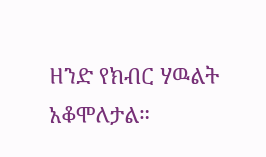ዘንድ የክብር ሃዉልት አቆሞለታል።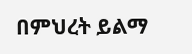በምህረት ይልማ